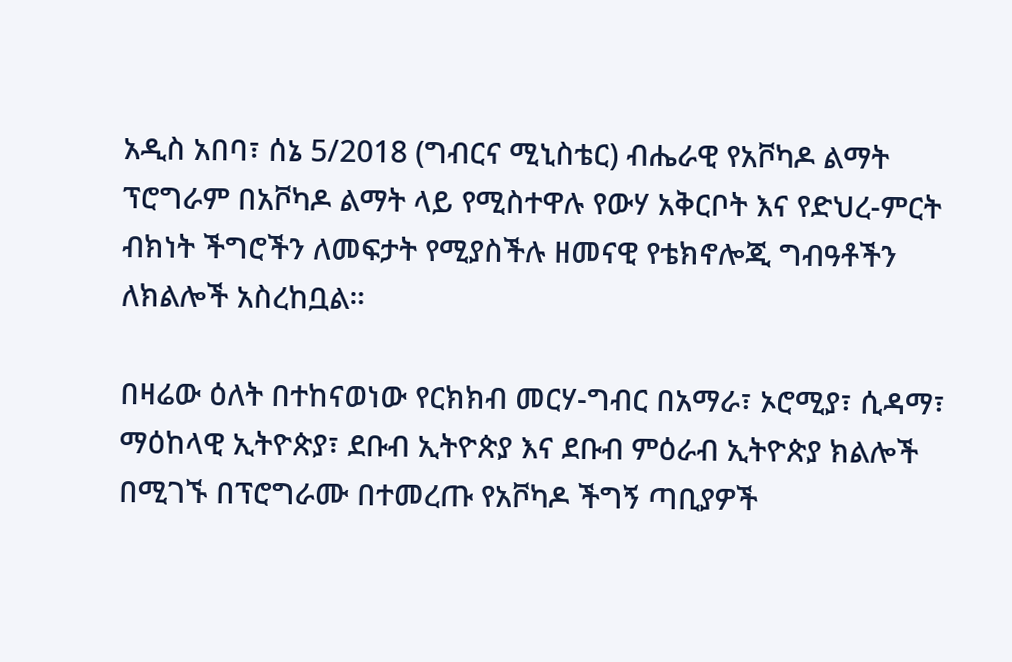አዲስ አበባ፣ ሰኔ 5/2018 (ግብርና ሚኒስቴር) ብሔራዊ የአቮካዶ ልማት ፕሮግራም በአቮካዶ ልማት ላይ የሚስተዋሉ የውሃ አቅርቦት እና የድህረ-ምርት ብክነት ችግሮችን ለመፍታት የሚያስችሉ ዘመናዊ የቴክኖሎጂ ግብዓቶችን ለክልሎች አስረከቧል።

በዛሬው ዕለት በተከናወነው የርክክብ መርሃ-ግብር በአማራ፣ ኦሮሚያ፣ ሲዳማ፣ ማዕከላዊ ኢትዮጵያ፣ ደቡብ ኢትዮጵያ እና ደቡብ ምዕራብ ኢትዮጵያ ክልሎች በሚገኙ በፕሮግራሙ በተመረጡ የአቮካዶ ችግኝ ጣቢያዎች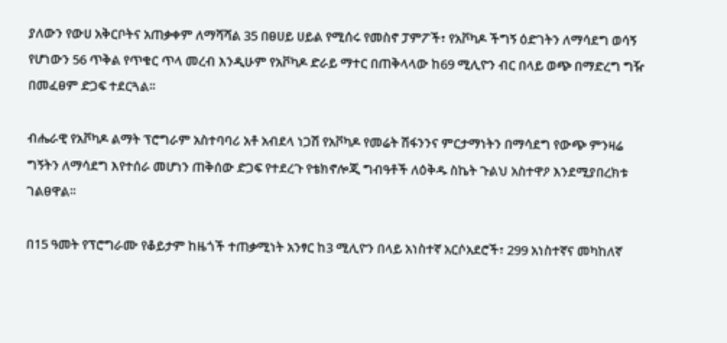ያለውን የውሀ አቅርቦትና አጠቃቀም ለማሻሻል 35 በፀሀይ ሀይል የሚሰሩ የመስኖ ፓምፖች፣ የአቮካዶ ችግኝ ዕድገትን ለማሳደግ ወሳኝ የሆነውን 56 ጥቅል የጥቁር ጥላ መረብ እንዲሁም የአቮካዶ ድራይ ማተር በጠቅላላው ከ69 ሚሊዮን ብር በላይ ወጭ በማድረግ ግዥ በመፈፀም ድጋፍ ተደርጓል፡፡

ብሔራዊ የአቮካዶ ልማት ፕሮግራም አስተባባሪ አቶ አብደላ ነጋሽ የአቮካዶ የመሬት ሽፋንንና ምርታማነትን በማሳደግ የውጭ ምንዛሬ ግኝትን ለማሳደግ እየተሰራ መሆነን ጠቅሰው ድጋፍ የተደረጉ የቴክኖሎጂ ግብዓቶች ለዕቅዱ ስኬት ጉልህ አስተዋዖ እንደሚያበረክቱ ገልፀዋል፡፡

በ15 ዓመት የፕሮግራሙ የቆይታም ከዜጎች ተጠቃሚነት አንፃር ከ3 ሚሊዮን በላይ አነስተኛ አርሶአደሮች፣ 299 አነስተኛና መካከለኛ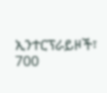ኢንተርፕራይዞች፣ 700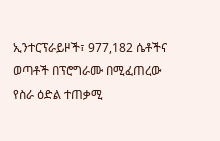ኢንተርፕራይዞች፣ 977,182 ሴቶችና ወጣቶች በፕሮግራሙ በሚፈጠረው የስራ ዕድል ተጠቃሚ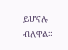ይሆናሉ ብለዋል።